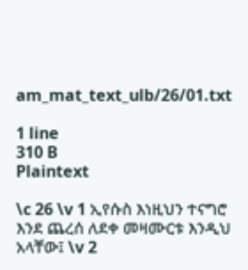am_mat_text_ulb/26/01.txt

1 line
310 B
Plaintext

\c 26 \v 1 ኢየሱስ እነዚህን ተናግሮ እንደ ጨረሰ ለደቀ መዛሙርቱ እንዲህ አላቸው፤ \v 2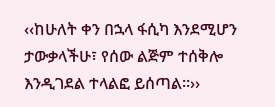‹‹ከሁለት ቀን በኋላ ፋሲካ እንደሚሆን ታውቃላችሁ፣ የሰው ልጅም ተሰቅሎ እንዲገደል ተላልፎ ይሰጣል፡፡››